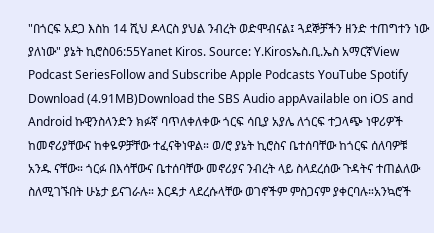"በጎርፍ አደጋ እስከ 14 ሺህ ዶላርስ ያህል ንብረት ወድሞብናል፤ ጓደኞቻችን ዘንድ ተጠግተን ነው ያለነው" ያኔት ኪሮስ06:55Yanet Kiros. Source: Y.Kirosኤስ.ቢ.ኤስ አማርኛView Podcast SeriesFollow and Subscribe Apple Podcasts YouTube Spotify Download (4.91MB)Download the SBS Audio appAvailable on iOS and Android ኩዊንስላንድን ክፉኛ ባጥለቀለቀው ጎርፍ ሳቢያ አያሌ ለጎርፍ ተጋላጭ ነዋሪዎች ከመኖሪያቸውና ከቀዬዎቻቸው ተፈናቅነዋል። ወ/ሮ ያኔት ኪሮስና ቤተሰባቸው ከጎርፍ ሰለባዎቹ አንዱ ናቸው። ጎርፉ በእሳቸውና ቤተሰባቸው መኖሪያና ንብረት ላይ ስላደረሰው ጉዳትና ተጠልለው ስለሚገኙበት ሁኔታ ይናገራሉ። እርዳታ ላደረሱላቸው ወገኖችም ምስጋናም ያቀርባሉ።አንኳሮች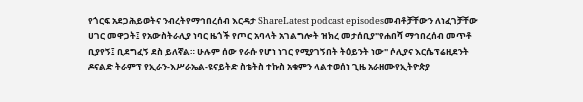የጎርፍ አደጋሕይወትና ንብረትየማኅበረሰብ እርዳታ ShareLatest podcast episodesመብቶቻቸውን ለነፈገቻቸው ሀገር መዋጋት፤ የአውስትራሊያ ነባር ዜጎች የጦር አባላት አገልግሎት ዝክረ መታሰቢያ"የሐበሻ ማኅበረሰብ መጥቶ ቢያየኝ፤ ቢደግፈኝ ደስ ይለኛል። ሁሉም ሰው የራሱ የሆነ ነገር የሚያገኝበት ትዕይንት ነው" ሶሊያና እርሴፕሬዚደንት ዶናልድ ትራምፕ የኢራን-እሥራኤል-ዩናይትድ ስቴትስ ተኩስ አቁምን ላልተወሰነ ጊዜ አራዘሙየኢትዮጵያ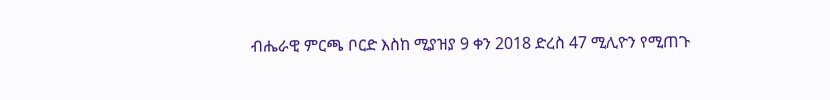ብሔራዊ ምርጫ ቦርድ እስከ ሚያዝያ 9 ቀን 2018 ድረስ 47 ሚሊዮን የሚጠጉ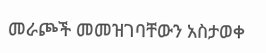መራጮች መመዝገባቸውን አስታወቀ